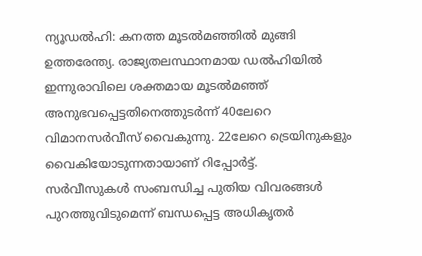ന്യൂഡൽഹി: കനത്ത മൂടൽമഞ്ഞിൽ മുങ്ങി ഉത്തരേന്ത്യ. രാജ്യതലസ്ഥാനമായ ഡൽഹിയിൽ ഇന്നുരാവിലെ ശക്തമായ മൂടൽമഞ്ഞ് അനുഭവപ്പെട്ടതിനെത്തുടർന്ന് 40ലേറെ വിമാനസർവീസ് വൈകുന്നു. 22ലേറെ ട്രെയിനുകളും വൈകിയോടുന്നതായാണ് റിപ്പോർട്ട്.
സർവീസുകൾ സംബന്ധിച്ച പുതിയ വിവരങ്ങൾ പുറത്തുവിടുമെന്ന് ബന്ധപ്പെട്ട അധികൃതർ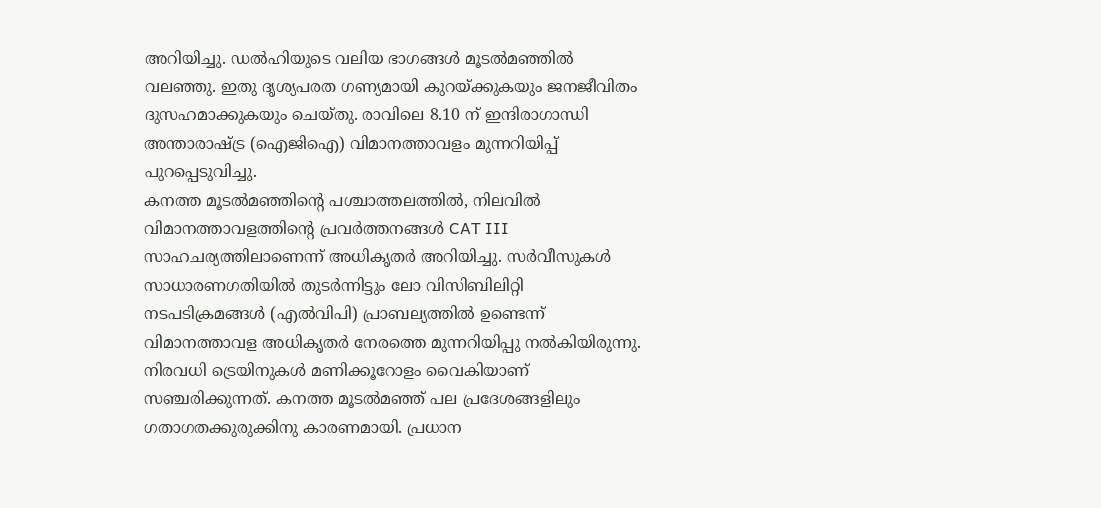അറിയിച്ചു. ഡൽഹിയുടെ വലിയ ഭാഗങ്ങൾ മൂടൽമഞ്ഞിൽ വലഞ്ഞു. ഇതു ദൃശ്യപരത ഗണ്യമായി കുറയ്ക്കുകയും ജനജീവിതം ദുസഹമാക്കുകയും ചെയ്തു. രാവിലെ 8.10 ന് ഇന്ദിരാഗാന്ധി അന്താരാഷ്ട്ര (ഐജിഐ) വിമാനത്താവളം മുന്നറിയിപ്പ് പുറപ്പെടുവിച്ചു.
കനത്ത മൂടൽമഞ്ഞിന്റെ പശ്ചാത്തലത്തിൽ, നിലവിൽ വിമാനത്താവളത്തിന്റെ പ്രവർത്തനങ്ങൾ CAT III സാഹചര്യത്തിലാണെന്ന് അധികൃതർ അറിയിച്ചു. സർവീസുകൾ സാധാരണഗതിയിൽ തുടർന്നിട്ടും ലോ വിസിബിലിറ്റി നടപടിക്രമങ്ങൾ (എൽവിപി) പ്രാബല്യത്തിൽ ഉണ്ടെന്ന് വിമാനത്താവള അധികൃതർ നേരത്തെ മുന്നറിയിപ്പു നൽകിയിരുന്നു.
നിരവധി ട്രെയിനുകൾ മണിക്കൂറോളം വൈകിയാണ് സഞ്ചരിക്കുന്നത്. കനത്ത മൂടൽമഞ്ഞ് പല പ്രദേശങ്ങളിലും ഗതാഗതക്കുരുക്കിനു കാരണമായി. പ്രധാന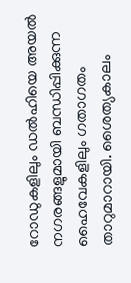റോഡുകളിലും ഡൽഹിയെ അയൽ നഗരങ്ങളുമായി ബന്ധിപ്പിക്കുന്ന ഹൈവേകളിലും ഗതാഗതം താറുമാറായി. ശൈത്യകാലം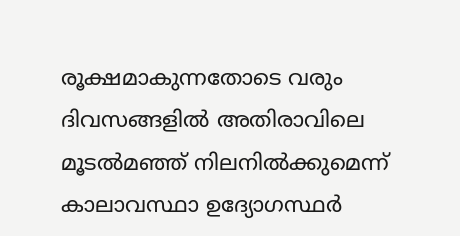രൂക്ഷമാകുന്നതോടെ വരും ദിവസങ്ങളിൽ അതിരാവിലെ മൂടൽമഞ്ഞ് നിലനിൽക്കുമെന്ന് കാലാവസ്ഥാ ഉദ്യോഗസ്ഥർ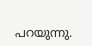പറയുന്നു.